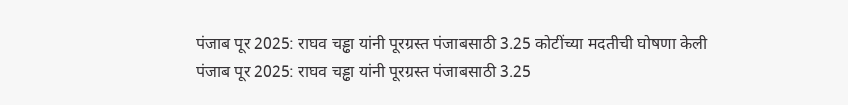पंजाब पूर 2025: राघव चड्ढा यांनी पूरग्रस्त पंजाबसाठी 3.25 कोटींच्या मदतीची घोषणा केली
पंजाब पूर 2025: राघव चड्ढा यांनी पूरग्रस्त पंजाबसाठी 3.25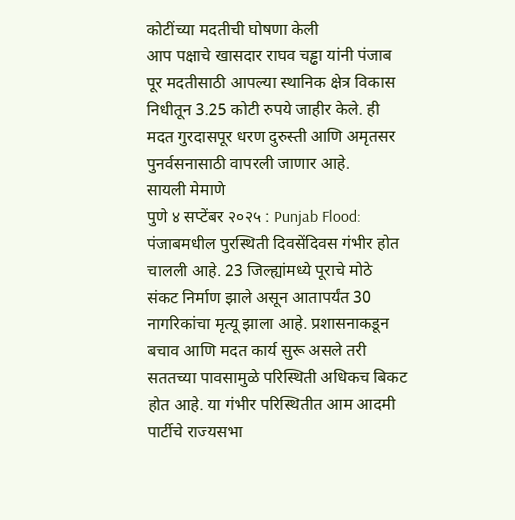कोटींच्या मदतीची घोषणा केली
आप पक्षाचे खासदार राघव चड्ढा यांनी पंजाब पूर मदतीसाठी आपल्या स्थानिक क्षेत्र विकास निधीतून 3.25 कोटी रुपये जाहीर केले. ही मदत गुरदासपूर धरण दुरुस्ती आणि अमृतसर पुनर्वसनासाठी वापरली जाणार आहे.
सायली मेमाणे
पुणे ४ सप्टेंबर २०२५ : Punjab Flood: पंजाबमधील पुरस्थिती दिवसेंदिवस गंभीर होत चालली आहे. 23 जिल्ह्यांमध्ये पूराचे मोठे संकट निर्माण झाले असून आतापर्यंत 30 नागरिकांचा मृत्यू झाला आहे. प्रशासनाकडून बचाव आणि मदत कार्य सुरू असले तरी सततच्या पावसामुळे परिस्थिती अधिकच बिकट होत आहे. या गंभीर परिस्थितीत आम आदमी पार्टीचे राज्यसभा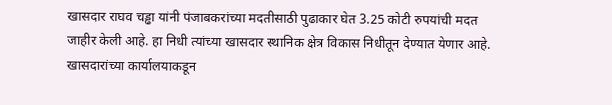खासदार राघव चड्ढा यांनी पंजाबकरांच्या मदतीसाठी पुढाकार घेत 3.25 कोटी रुपयांची मदत जाहीर केली आहे. हा निधी त्यांच्या खासदार स्थानिक क्षेत्र विकास निधीतून देण्यात येणार आहे.
खासदारांच्या कार्यालयाकडून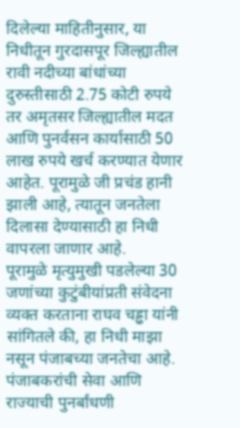दिलेल्या माहितीनुसार, या निधीतून गुरदासपूर जिल्ह्यातील रावी नदीच्या बांधांच्या दुरुस्तीसाठी 2.75 कोटी रुपये तर अमृतसर जिल्ह्यातील मदत आणि पुनर्वसन कार्यासाठी 50 लाख रुपये खर्च करण्यात येणार आहेत. पूरामुळे जी प्रचंड हानी झाली आहे, त्यातून जनतेला दिलासा देण्यासाठी हा निधी वापरला जाणार आहे.
पूरामुळे मृत्युमुखी पडलेल्या 30 जणांच्या कुटुंबीयांप्रती संवेदना व्यक्त करताना राघव चड्ढा यांनी सांगितले की, हा निधी माझा नसून पंजाबच्या जनतेचा आहे. पंजाबकरांची सेवा आणि राज्याची पुनर्बांधणी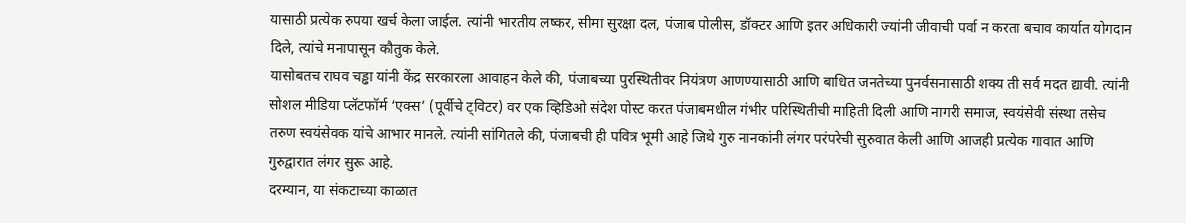यासाठी प्रत्येक रुपया खर्च केला जाईल. त्यांनी भारतीय लष्कर, सीमा सुरक्षा दल, पंजाब पोलीस, डॉक्टर आणि इतर अधिकारी ज्यांनी जीवाची पर्वा न करता बचाव कार्यात योगदान दिले, त्यांचे मनापासून कौतुक केले.
यासोबतच राघव चड्ढा यांनी केंद्र सरकारला आवाहन केले की, पंजाबच्या पुरस्थितीवर नियंत्रण आणण्यासाठी आणि बाधित जनतेच्या पुनर्वसनासाठी शक्य ती सर्व मदत द्यावी. त्यांनी सोशल मीडिया प्लॅटफॉर्म ‘एक्स’ (पूर्वीचे ट्विटर) वर एक व्हिडिओ संदेश पोस्ट करत पंजाबमधील गंभीर परिस्थितीची माहिती दिली आणि नागरी समाज, स्वयंसेवी संस्था तसेच तरुण स्वयंसेवक यांचे आभार मानले. त्यांनी सांगितले की, पंजाबची ही पवित्र भूमी आहे जिथे गुरु नानकांनी लंगर परंपरेची सुरुवात केली आणि आजही प्रत्येक गावात आणि गुरुद्वारात लंगर सुरू आहे.
दरम्यान, या संकटाच्या काळात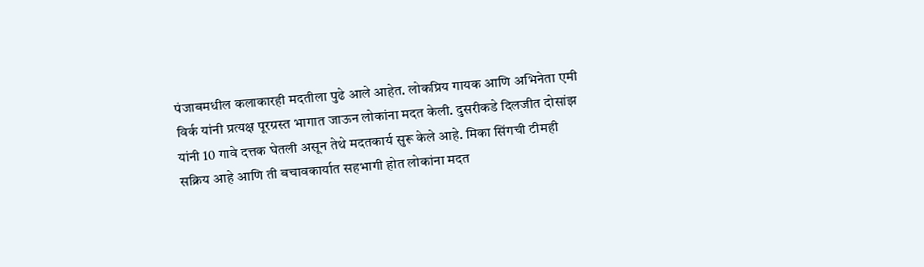पंजाबमधील कलाकारही मदतीला पुढे आले आहेत. लोकप्रिय गायक आणि अभिनेता एमी विर्क यांनी प्रत्यक्ष पूरग्रस्त भागात जाऊन लोकांना मदत केली. दुसरीकडे दिलजीत दोसांझ यांनी 10 गावे दत्तक घेतली असून तेथे मदतकार्य सुरू केले आहे. मिका सिंगची टीमही सक्रिय आहे आणि ती बचावकार्यात सहभागी होत लोकांना मदत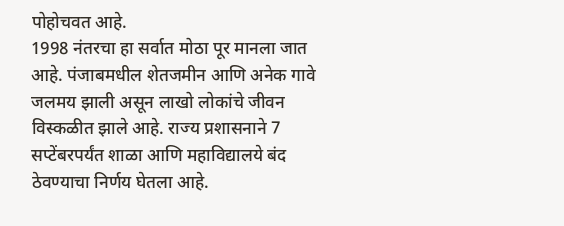पोहोचवत आहे.
1998 नंतरचा हा सर्वात मोठा पूर मानला जात आहे. पंजाबमधील शेतजमीन आणि अनेक गावे जलमय झाली असून लाखो लोकांचे जीवन विस्कळीत झाले आहे. राज्य प्रशासनाने 7 सप्टेंबरपर्यंत शाळा आणि महाविद्यालये बंद ठेवण्याचा निर्णय घेतला आहे.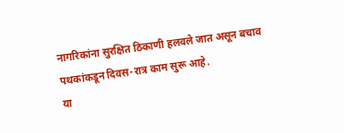नागरिकांना सुरक्षित ठिकाणी हलवले जात असून बचाव पथकांकडून दिवस-रात्र काम सुरू आहे.
या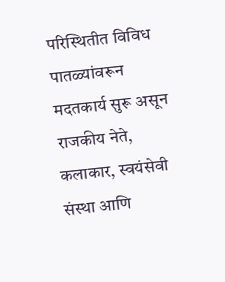परिस्थितीत विविध पातळ्यांवरून मदतकार्य सुरू असून राजकीय नेते, कलाकार, स्वयंसेवी संस्था आणि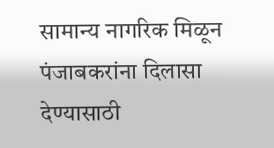सामान्य नागरिक मिळून पंजाबकरांना दिलासा देण्यासाठी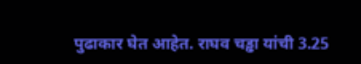पुढाकार घेत आहेत. राघव चड्ढा यांची 3.25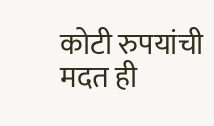कोटी रुपयांची मदत ही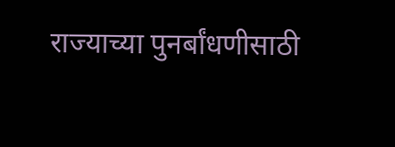राज्याच्या पुनर्बांधणीसाठी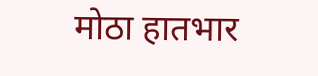मोठा हातभार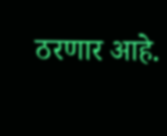ठरणार आहे.